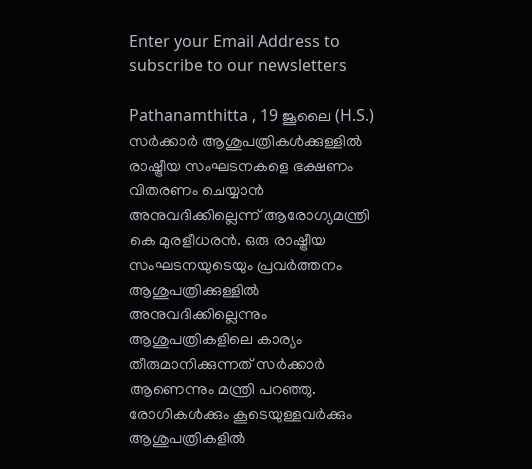Enter your Email Address to subscribe to our newsletters

Pathanamthitta , 19 ജൂലൈ (H.S.)
സർക്കാർ ആശുപത്രികൾക്കുള്ളിൽ രാഷ്ട്രീയ സംഘടനകളെ ഭക്ഷണം വിതരണം ചെയ്യാൻ അനുവദിക്കില്ലെന്ന് ആരോഗ്യമന്ത്രി കെ മുരളീധരൻ. ഒരു രാഷ്ട്രീയ സംഘടനയുടെയും പ്രവർത്തനം ആശുപത്രിക്കുള്ളിൽ അനുവദിക്കില്ലെന്നും ആശുപത്രികളിലെ കാര്യം തീരുമാനിക്കുന്നത് സർക്കാർ ആണെന്നും മന്ത്രി പറഞ്ഞു.
രോഗികൾക്കും കൂടെയുള്ളവർക്കും ആശുപത്രികളിൽ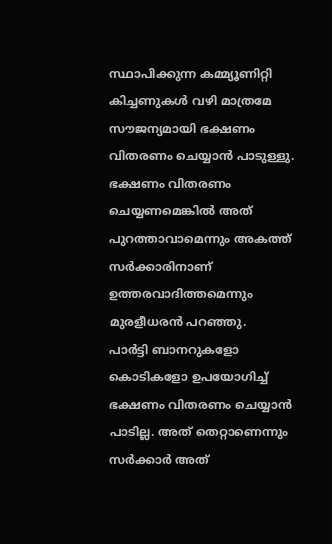സ്ഥാപിക്കുന്ന കമ്മ്യൂണിറ്റി കിച്ചണുകൾ വഴി മാത്രമേ സൗജന്യമായി ഭക്ഷണം വിതരണം ചെയ്യാൻ പാടുള്ളു. ഭക്ഷണം വിതരണം ചെയ്യണമെങ്കിൽ അത് പുറത്താവാമെന്നും അകത്ത് സർക്കാരിനാണ് ഉത്തരവാദിത്തമെന്നും മുരളീധരൻ പറഞ്ഞു.
പാർട്ടി ബാനറുകളോ കൊടികളോ ഉപയോഗിച്ച് ഭക്ഷണം വിതരണം ചെയ്യാൻ പാടില്ല. അത് തെറ്റാണെന്നും സർക്കാർ അത്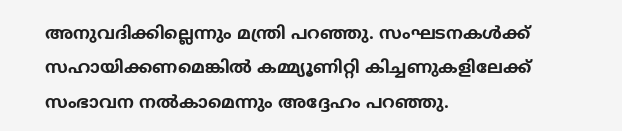അനുവദിക്കില്ലെന്നും മന്ത്രി പറഞ്ഞു. സംഘടനകൾക്ക് സഹായിക്കണമെങ്കിൽ കമ്മ്യൂണിറ്റി കിച്ചണുകളിലേക്ക് സംഭാവന നൽകാമെന്നും അദ്ദേഹം പറഞ്ഞു.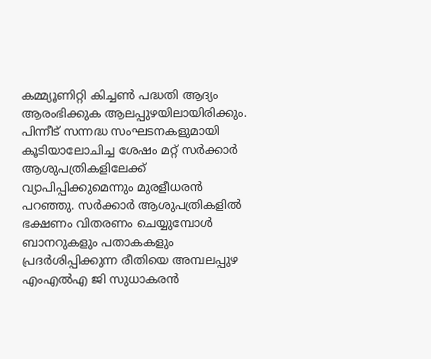കമ്മ്യൂണിറ്റി കിച്ചൺ പദ്ധതി ആദ്യം ആരംഭിക്കുക ആലപ്പുഴയിലായിരിക്കും. പിന്നീട് സന്നദ്ധ സംഘടനകളുമായി കൂടിയാലോചിച്ച ശേഷം മറ്റ് സർക്കാർ ആശുപത്രികളിലേക്ക് വ്യാപിപ്പിക്കുമെന്നും മുരളീധരൻ പറഞ്ഞു. സർക്കാർ ആശുപത്രികളിൽ ഭക്ഷണം വിതരണം ചെയ്യുമ്പോൾ ബാനറുകളും പതാകകളും പ്രദർശിപ്പിക്കുന്ന രീതിയെ അമ്പലപ്പുഴ എംഎൽഎ ജി സുധാകരൻ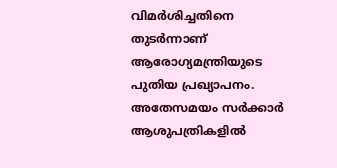വിമർശിച്ചതിനെ തുടർന്നാണ് ആരോഗ്യമന്ത്രിയുടെ പുതിയ പ്രഖ്യാപനം.
അതേസമയം സർക്കാർ ആശുപത്രികളിൽ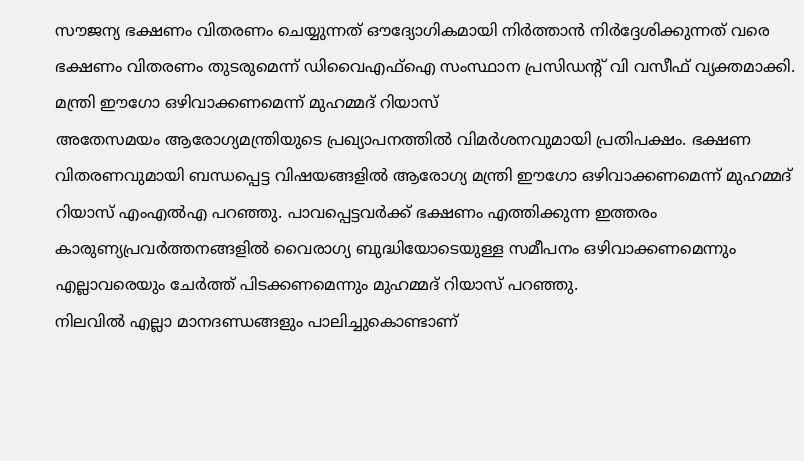സൗജന്യ ഭക്ഷണം വിതരണം ചെയ്യുന്നത് ഔദ്യോഗികമായി നിർത്താൻ നിർദ്ദേശിക്കുന്നത് വരെ ഭക്ഷണം വിതരണം തുടരുമെന്ന് ഡിവൈഎഫ്ഐ സംസ്ഥാന പ്രസിഡൻ്റ് വി വസീഫ് വ്യക്തമാക്കി.
മന്ത്രി ഈഗോ ഒഴിവാക്കണമെന്ന് മുഹമ്മദ് റിയാസ്
അതേസമയം ആരോഗ്യമന്ത്രിയുടെ പ്രഖ്യാപനത്തിൽ വിമർശനവുമായി പ്രതിപക്ഷം. ഭക്ഷണ വിതരണവുമായി ബന്ധപ്പെട്ട വിഷയങ്ങളിൽ ആരോഗ്യ മന്ത്രി ഈഗോ ഒഴിവാക്കണമെന്ന് മുഹമ്മദ് റിയാസ് എംഎൽഎ പറഞ്ഞു. പാവപ്പെട്ടവർക്ക് ഭക്ഷണം എത്തിക്കുന്ന ഇത്തരം കാരുണ്യപ്രവർത്തനങ്ങളിൽ വൈരാഗ്യ ബുദ്ധിയോടെയുള്ള സമീപനം ഒഴിവാക്കണമെന്നും എല്ലാവരെയും ചേർത്ത് പിടക്കണമെന്നും മുഹമ്മദ് റിയാസ് പറഞ്ഞു.
നിലവിൽ എല്ലാ മാനദണ്ഡങ്ങളും പാലിച്ചുകൊണ്ടാണ്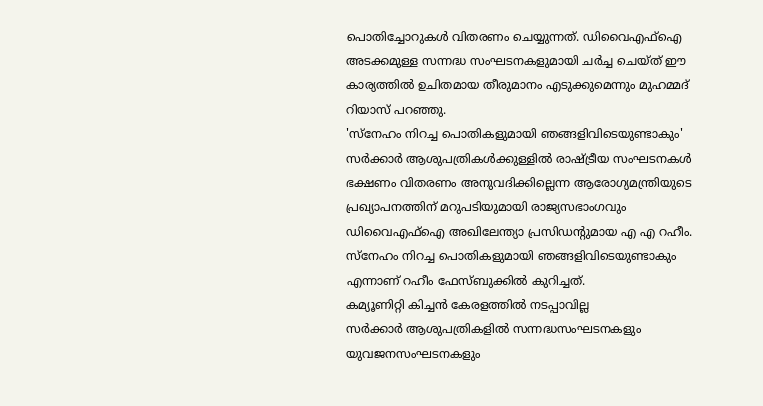പൊതിച്ചോറുകൾ വിതരണം ചെയ്യുന്നത്. ഡിവൈഎഫ്ഐ അടക്കമുള്ള സന്നദ്ധ സംഘടനകളുമായി ചർച്ച ചെയ്ത് ഈ കാര്യത്തിൽ ഉചിതമായ തീരുമാനം എടുക്കുമെന്നും മുഹമ്മദ് റിയാസ് പറഞ്ഞു.
'സ്നേഹം നിറച്ച പൊതികളുമായി ഞങ്ങളിവിടെയുണ്ടാകും'
സർക്കാർ ആശുപത്രികൾക്കുള്ളിൽ രാഷ്ട്രീയ സംഘടനകൾ ഭക്ഷണം വിതരണം അനുവദിക്കില്ലെന്ന ആരോഗ്യമന്ത്രിയുടെ പ്രഖ്യാപനത്തിന് മറുപടിയുമായി രാജ്യസഭാംഗവും ഡിവൈഎഫ്ഐ അഖിലേന്ത്യാ പ്രസിഡൻ്റുമായ എ എ റഹീം. സ്നേഹം നിറച്ച പൊതികളുമായി ഞങ്ങളിവിടെയുണ്ടാകും എന്നാണ് റഹീം ഫേസ്ബുക്കിൽ കുറിച്ചത്.
കമ്യൂണിറ്റി കിച്ചൻ കേരളത്തിൽ നടപ്പാവില്ല
സർക്കാർ ആശുപത്രികളിൽ സന്നദ്ധസംഘടനകളും യുവജനസംഘടനകളും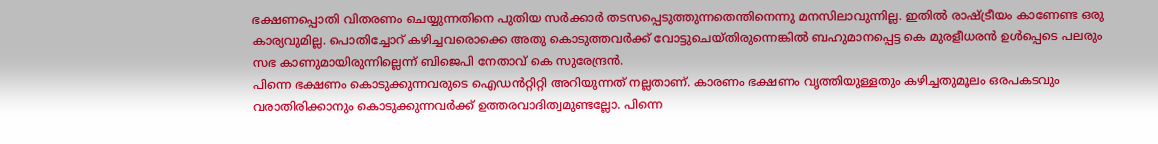ഭക്ഷണപ്പൊതി വിതരണം ചെയ്യുന്നതിനെ പുതിയ സർക്കാർ തടസപ്പെടുത്തുന്നതെന്തിനെന്നു മനസിലാവുന്നില്ല. ഇതിൽ രാഷ്ട്രീയം കാണേണ്ട ഒരു കാര്യവുമില്ല. പൊതിച്ചോറ് കഴിച്ചവരൊക്കെ അതു കൊടുത്തവർക്ക് വോട്ടുചെയ്തിരുന്നെങ്കിൽ ബഹുമാനപ്പെട്ട കെ മുരളീധരൻ ഉൾപ്പെടെ പലരും സഭ കാണുമായിരുന്നില്ലെന്ന് ബിജെപി നേതാവ് കെ സുരേന്ദ്രൻ.
പിന്നെ ഭക്ഷണം കൊടുക്കുന്നവരുടെ ഐഡൻറ്റിറ്റി അറിയുന്നത് നല്ലതാണ്. കാരണം ഭക്ഷണം വൃത്തിയുള്ളതും കഴിച്ചതുമൂലം ഒരപകടവും വരാതിരിക്കാനും കൊടുക്കുന്നവർക്ക് ഉത്തരവാദിത്വമുണ്ടല്ലോ. പിന്നെ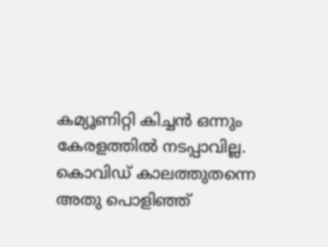കമ്യൂണിറ്റി കിച്ചൻ ഒന്നും കേരളത്തിൽ നടപ്പാവില്ല. കൊവിഡ് കാലത്തുതന്നെ അതു പൊളിഞ്ഞ്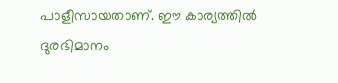പാളീസായതാണ്. ഈ കാര്യത്തിൽ ദുരഭിമാനം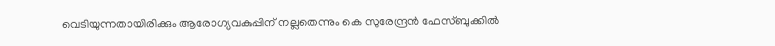വെടിയുന്നതായിരിക്കും ആരോഗ്യവകുപ്പിന് നല്ലതെന്നും കെ സുരേന്ദ്രൻ ഫേസ്ബുക്കിൽ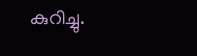കുറിച്ചു.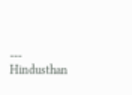---
Hindusthan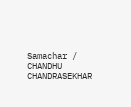Samachar / CHANDHU CHANDRASEKHAR